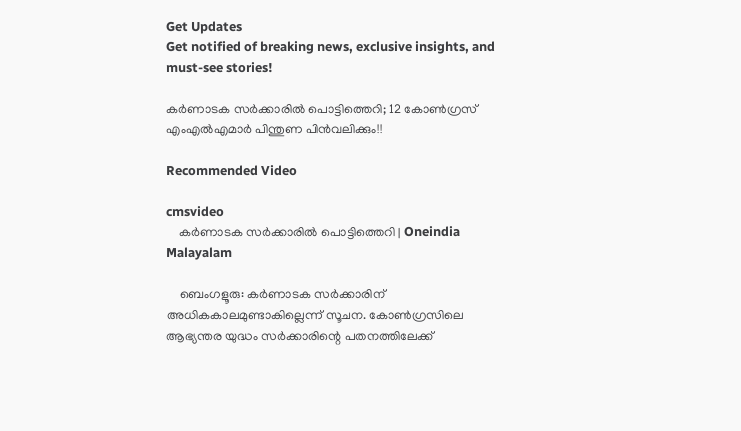Get Updates
Get notified of breaking news, exclusive insights, and must-see stories!

കര്‍ണാടക സര്‍ക്കാരില്‍ പൊട്ടിത്തെറി; 12 കോണ്‍ഗ്രസ് എംഎല്‍എമാര്‍ പിന്തുണ പിന്‍വലിക്കും!!

Recommended Video

cmsvideo
    കര്‍ണാടക സര്‍ക്കാരില്‍ പൊട്ടിത്തെറി | Oneindia Malayalam

    ബെംഗളൂരു: കര്‍ണാടക സര്‍ക്കാരിന് അധികകാലമുണ്ടാകില്ലെന്ന് സൂചന. കോണ്‍ഗ്രസിലെ ആഭ്യന്തര യുദ്ധം സര്‍ക്കാരിന്റെ പതനത്തിലേക്ക്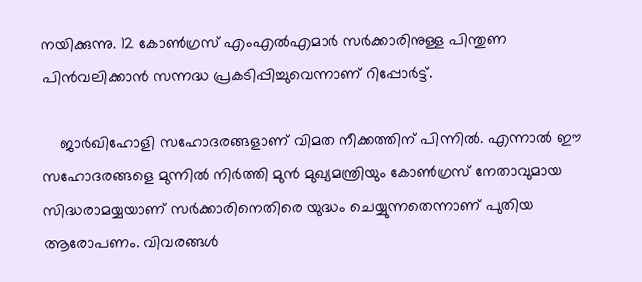നയിക്കുന്നു. 12 കോണ്‍ഗ്രസ് എംഎല്‍എമാര്‍ സര്‍ക്കാരിനുള്ള പിന്തുണ പിന്‍വലിക്കാന്‍ സന്നദ്ധ പ്രകടിപ്പിച്ചുവെന്നാണ് റിപ്പോര്‍ട്ട്.

    ജാര്‍ഖിഹോളി സഹോദരങ്ങളാണ് വിമത നീക്കത്തിന് പിന്നില്‍. എന്നാല്‍ ഈ സഹോദരങ്ങളെ മുന്നില്‍ നിര്‍ത്തി മുന്‍ മുഖ്യമന്ത്രിയും കോണ്‍ഗ്രസ് നേതാവുമായ സിദ്ധരാമയ്യയാണ് സര്‍ക്കാരിനെതിരെ യുദ്ധം ചെയ്യുന്നതെന്നാണ് പുതിയ ആരോപണം. വിവരങ്ങള്‍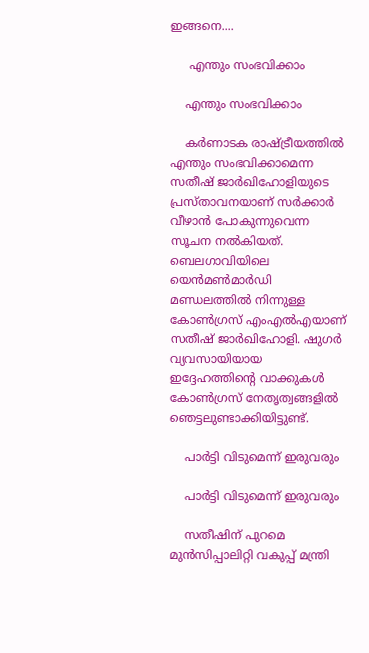ഇങ്ങനെ....

     എന്തും സംഭവിക്കാം

    എന്തും സംഭവിക്കാം

    കര്‍ണാടക രാഷ്ട്രീയത്തില്‍ എന്തും സംഭവിക്കാമെന്ന സതീഷ് ജാര്‍ഖിഹോളിയുടെ പ്രസ്താവനയാണ് സര്‍ക്കാര്‍ വീഴാന്‍ പോകുന്നുവെന്ന സൂചന നല്‍കിയത്. ബെലഗാവിയിലെ യെന്‍മണ്‍മാര്‍ഡി മണ്ഡലത്തില്‍ നിന്നുള്ള കോണ്‍ഗ്രസ് എംഎല്‍എയാണ് സതീഷ് ജാര്‍ഖിഹോളി. ഷുഗര്‍ വ്യവസായിയായ ഇദ്ദേഹത്തിന്റെ വാക്കുകള്‍ കോണ്‍ഗ്രസ് നേതൃത്വങ്ങളില്‍ ഞെട്ടലുണ്ടാക്കിയിട്ടുണ്ട്.

    പാര്‍ട്ടി വിടുമെന്ന് ഇരുവരും

    പാര്‍ട്ടി വിടുമെന്ന് ഇരുവരും

    സതീഷിന് പുറമെ മുന്‍സിപ്പാലിറ്റി വകുപ്പ് മന്ത്രി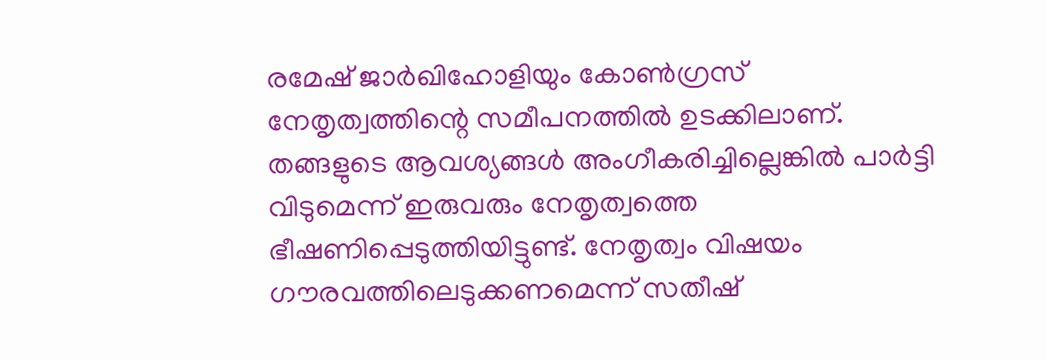രമേഷ് ജാര്‍ഖിഹോളിയും കോണ്‍ഗ്രസ് നേതൃത്വത്തിന്റെ സമീപനത്തില്‍ ഉടക്കിലാണ്. തങ്ങളുടെ ആവശ്യങ്ങള്‍ അംഗീകരിച്ചില്ലെങ്കില്‍ പാര്‍ട്ടി വിടുമെന്ന് ഇരുവരും നേതൃത്വത്തെ ഭീഷണിപ്പെടുത്തിയിട്ടുണ്ട്. നേതൃത്വം വിഷയം ഗൗരവത്തിലെടുക്കണമെന്ന് സതീഷ്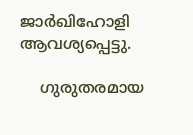ജാര്‍ഖിഹോളി ആവശ്യപ്പെട്ടു.

    ഗുരുതരമായ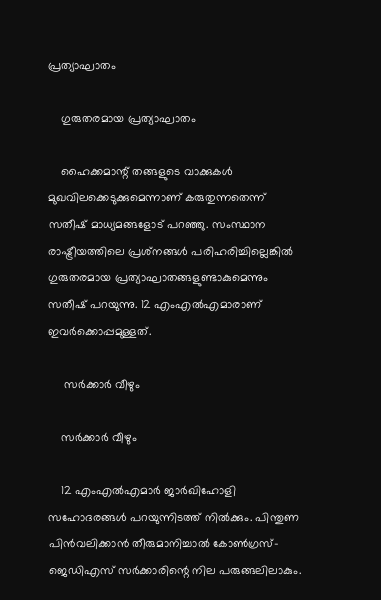പ്രത്യാഘാതം

    ഗുരുതരമായ പ്രത്യാഘാതം

    ഹൈക്കമാന്റ് തങ്ങളുടെ വാക്കുകള്‍ മുഖവിലക്കെടുക്കുമെന്നാണ് കരുതുന്നതെന്ന് സതീഷ് മാധ്യമങ്ങളോട് പറഞ്ഞു. സംസ്ഥാന രാഷ്ട്രീയത്തിലെ പ്രശ്‌നങ്ങള്‍ പരിഹരിച്ചില്ലെങ്കില്‍ ഗുരുതരമായ പ്രത്യാഘാതങ്ങളുണ്ടാകുമെന്നും സതീഷ് പറയുന്നു. 12 എംഎല്‍എമാരാണ് ഇവര്‍ക്കൊപ്പമുള്ളത്.

     സര്‍ക്കാര്‍ വീഴും

    സര്‍ക്കാര്‍ വീഴും

    12 എംഎല്‍എമാര്‍ ജാര്‍ഖിഹോളി സഹോദരങ്ങള്‍ പറയുന്നിടത്ത് നില്‍ക്കും. പിന്തുണ പിന്‍വലിക്കാന്‍ തീരുമാനിച്ചാല്‍ കോണ്‍ഗ്രസ്-ജെഡിഎസ് സര്‍ക്കാരിന്റെ നില പരുങ്ങലിലാകും.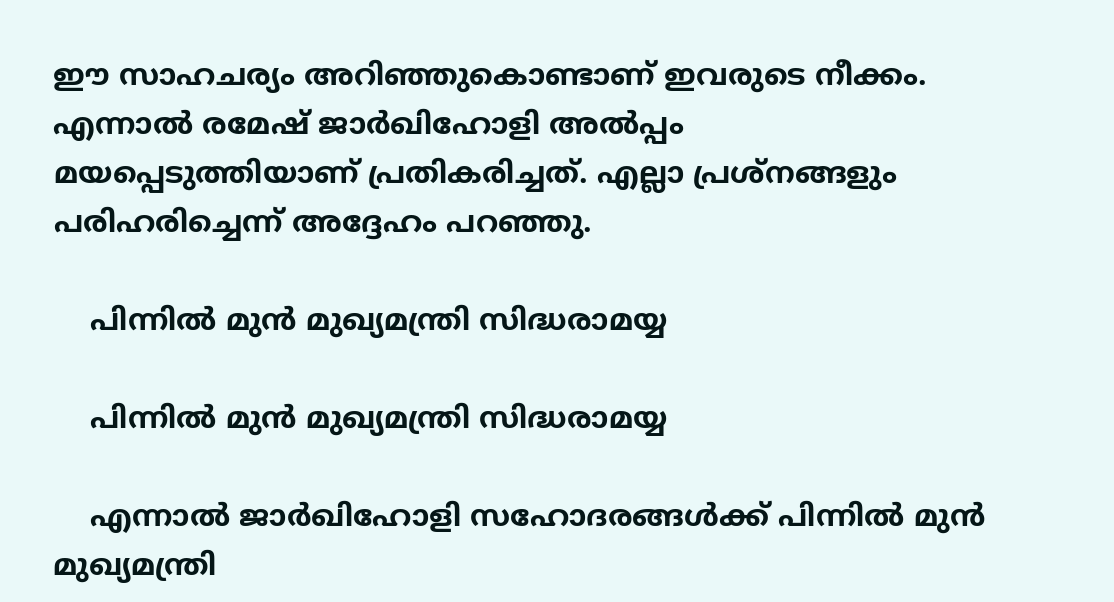ഈ സാഹചര്യം അറിഞ്ഞുകൊണ്ടാണ് ഇവരുടെ നീക്കം. എന്നാല്‍ രമേഷ് ജാര്‍ഖിഹോളി അല്‍പ്പം മയപ്പെടുത്തിയാണ് പ്രതികരിച്ചത്. എല്ലാ പ്രശ്‌നങ്ങളും പരിഹരിച്ചെന്ന് അദ്ദേഹം പറഞ്ഞു.

    പിന്നില്‍ മുന്‍ മുഖ്യമന്ത്രി സിദ്ധരാമയ്യ

    പിന്നില്‍ മുന്‍ മുഖ്യമന്ത്രി സിദ്ധരാമയ്യ

    എന്നാല്‍ ജാര്‍ഖിഹോളി സഹോദരങ്ങള്‍ക്ക് പിന്നില്‍ മുന്‍ മുഖ്യമന്ത്രി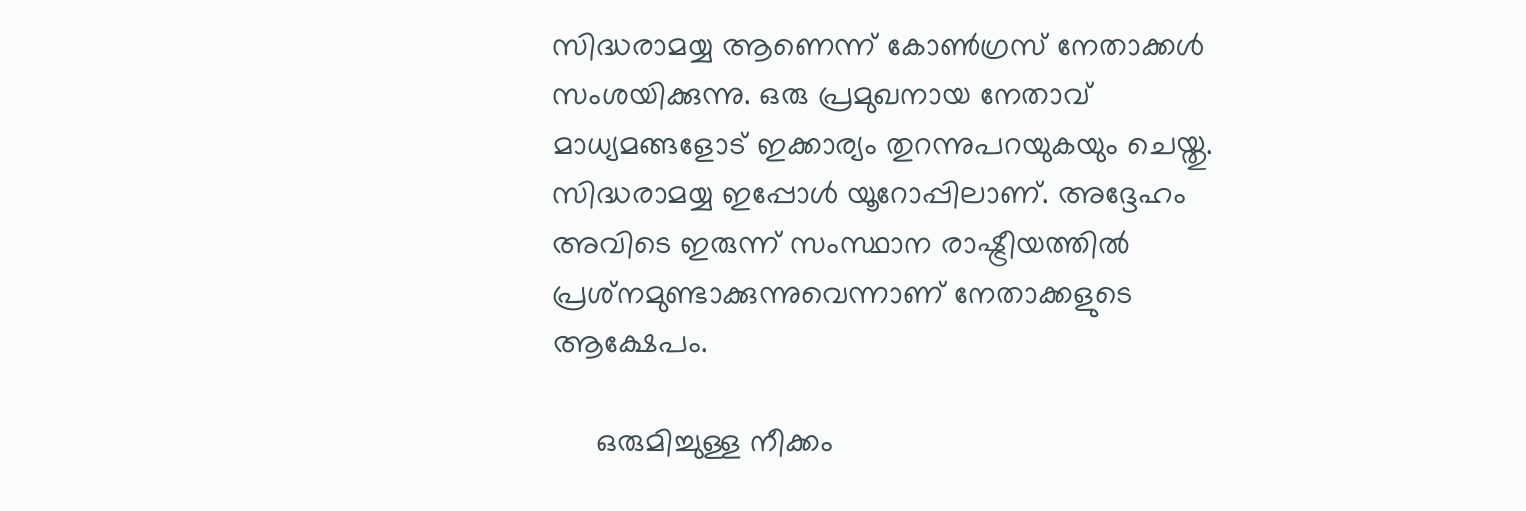സിദ്ധരാമയ്യ ആണെന്ന് കോണ്‍ഗ്രസ് നേതാക്കള്‍ സംശയിക്കുന്നു. ഒരു പ്രമുഖനായ നേതാവ് മാധ്യമങ്ങളോട് ഇക്കാര്യം തുറന്നുപറയുകയും ചെയ്തു. സിദ്ധരാമയ്യ ഇപ്പോള്‍ യൂറോപ്പിലാണ്. അദ്ദേഹം അവിടെ ഇരുന്ന് സംസ്ഥാന രാഷ്ട്രീയത്തില്‍ പ്രശ്‌നമുണ്ടാക്കുന്നുവെന്നാണ് നേതാക്കളുടെ ആക്ഷേപം.

     ഒരുമിച്ചുള്ള നീക്കം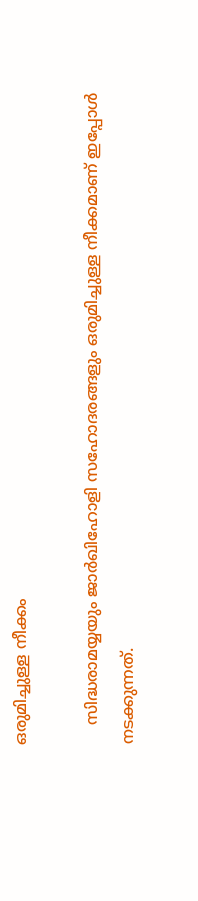ഒരുമിച്ചുള്ള നീക്കം

    സിദ്ധരാമയ്യയും ജാര്‍ഖിഹോളി സഹോദരങ്ങളും ഒരുമിച്ചുള്ള നീക്കമാണ് ഇപ്പോള്‍ നടക്കുന്നത്.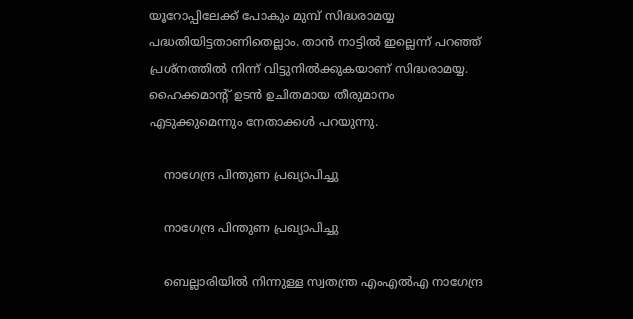യൂറോപ്പിലേക്ക് പോകും മുമ്പ് സിദ്ധരാമയ്യ പദ്ധതിയിട്ടതാണിതെല്ലാം. താന്‍ നാട്ടില്‍ ഇല്ലെന്ന് പറഞ്ഞ് പ്രശ്‌നത്തില്‍ നിന്ന് വിട്ടുനില്‍ക്കുകയാണ് സിദ്ധരാമയ്യ. ഹൈക്കമാന്റ് ഉടന്‍ ഉചിതമായ തീരുമാനം എടുക്കുമെന്നും നേതാക്കള്‍ പറയുന്നു.

    നാഗേന്ദ്ര പിന്തുണ പ്രഖ്യാപിച്ചു

    നാഗേന്ദ്ര പിന്തുണ പ്രഖ്യാപിച്ചു

    ബെല്ലാരിയില്‍ നിന്നുള്ള സ്വതന്ത്ര എംഎല്‍എ നാഗേന്ദ്ര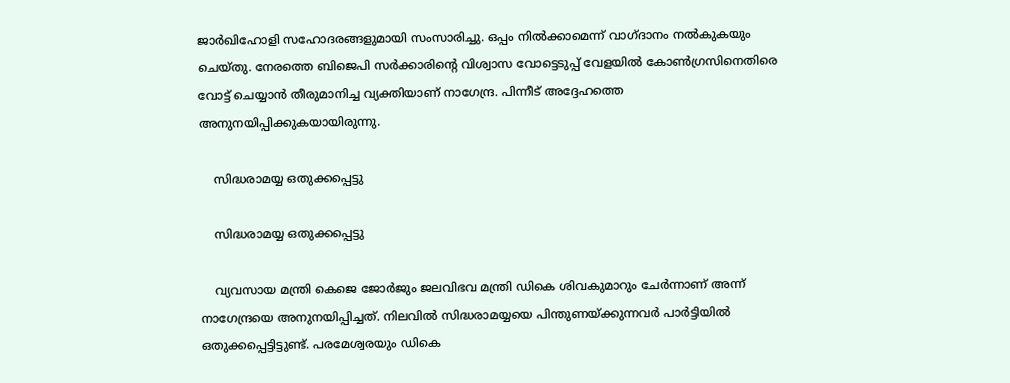ജാര്‍ഖിഹോളി സഹോദരങ്ങളുമായി സംസാരിച്ചു. ഒപ്പം നില്‍ക്കാമെന്ന് വാഗ്ദാനം നല്‍കുകയും ചെയ്തു. നേരത്തെ ബിജെപി സര്‍ക്കാരിന്റെ വിശ്വാസ വോട്ടെടുപ്പ് വേളയില്‍ കോണ്‍ഗ്രസിനെതിരെ വോട്ട് ചെയ്യാന്‍ തീരുമാനിച്ച വ്യക്തിയാണ് നാഗേന്ദ്ര. പിന്നീട് അദ്ദേഹത്തെ അനുനയിപ്പിക്കുകയായിരുന്നു.

    സിദ്ധരാമയ്യ ഒതുക്കപ്പെട്ടു

    സിദ്ധരാമയ്യ ഒതുക്കപ്പെട്ടു

    വ്യവസായ മന്ത്രി കെജെ ജോര്‍ജും ജലവിഭവ മന്ത്രി ഡികെ ശിവകുമാറും ചേര്‍ന്നാണ് അന്ന് നാഗേന്ദ്രയെ അനുനയിപ്പിച്ചത്. നിലവില്‍ സിദ്ധരാമയ്യയെ പിന്തുണയ്ക്കുന്നവര്‍ പാര്‍ട്ടിയില്‍ ഒതുക്കപ്പെട്ടിട്ടുണ്ട്. പരമേശ്വരയും ഡികെ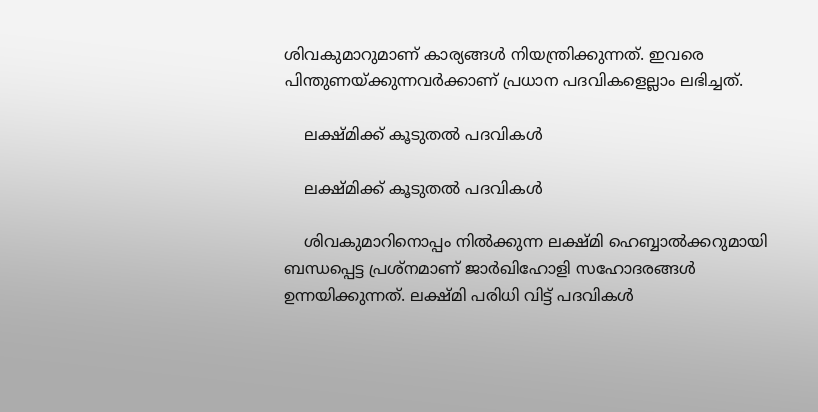ശിവകുമാറുമാണ് കാര്യങ്ങള്‍ നിയന്ത്രിക്കുന്നത്. ഇവരെ പിന്തുണയ്ക്കുന്നവര്‍ക്കാണ് പ്രധാന പദവികളെല്ലാം ലഭിച്ചത്.

    ലക്ഷ്മിക്ക് കൂടുതല്‍ പദവികള്‍

    ലക്ഷ്മിക്ക് കൂടുതല്‍ പദവികള്‍

    ശിവകുമാറിനൊപ്പം നില്‍ക്കുന്ന ലക്ഷ്മി ഹെബ്ബാല്‍ക്കറുമായി ബന്ധപ്പെട്ട പ്രശ്‌നമാണ് ജാര്‍ഖിഹോളി സഹോദരങ്ങള്‍ ഉന്നയിക്കുന്നത്. ലക്ഷ്മി പരിധി വിട്ട് പദവികള്‍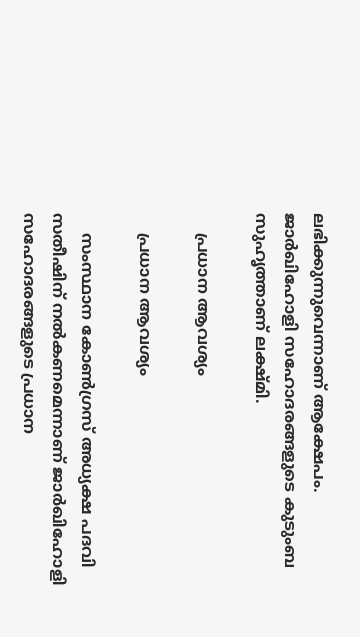ലഭിക്കുന്നുവെന്നാണ് ആക്ഷേപം. ജാര്‍ഖിഹോളി സഹോദരങ്ങളുടെ കുടുംബ സുഹൃത്താണ് ലക്ഷ്മി.

    പ്രധാന ആവശ്യം

    പ്രധാന ആവശ്യം

    സംസ്ഥാന കോണ്‍ഗ്രസ് അധ്യക്ഷ പദവി സതീഷിന് നല്‍കണമെന്നാണ് ജാര്‍ഖിഹോളി സഹോദരങ്ങളുടെ പ്രധാന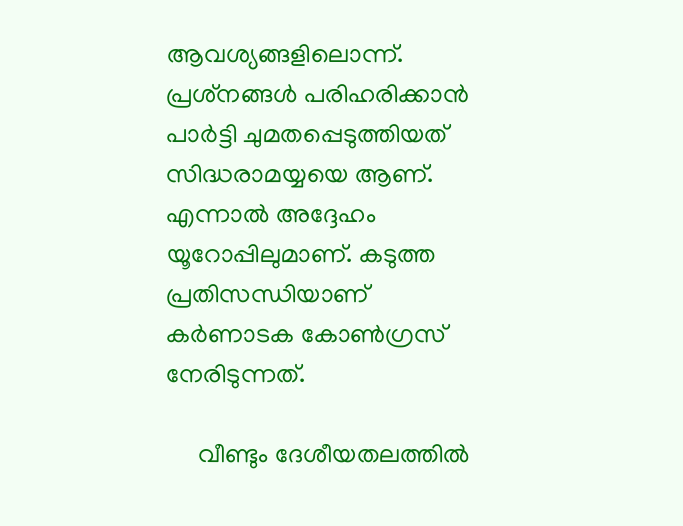ആവശ്യങ്ങളിലൊന്ന്. പ്രശ്‌നങ്ങള്‍ പരിഹരിക്കാന്‍ പാര്‍ട്ടി ചുമതപ്പെടുത്തിയത് സിദ്ധരാമയ്യയെ ആണ്. എന്നാല്‍ അദ്ദേഹം യൂറോപ്പിലുമാണ്. കടുത്ത പ്രതിസന്ധിയാണ് കര്‍ണാടക കോണ്‍ഗ്രസ് നേരിടുന്നത്.

     വീണ്ടും ദേശീയതലത്തില്‍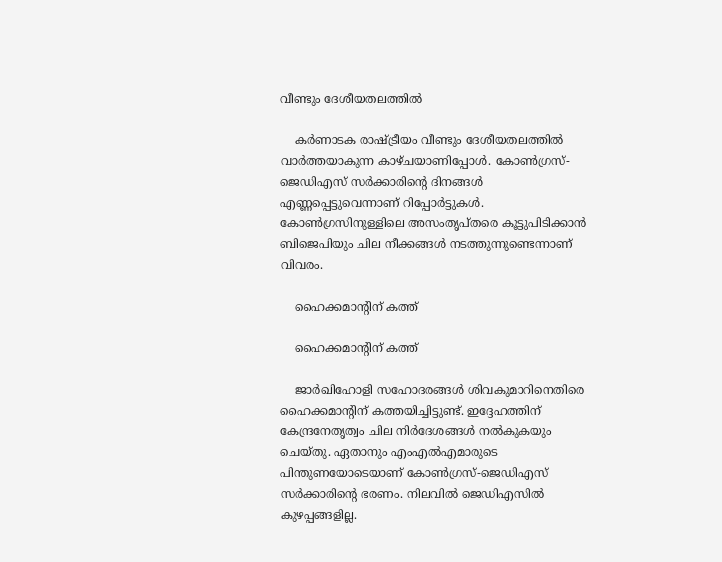വീണ്ടും ദേശീയതലത്തില്‍

    കര്‍ണാടക രാഷ്ട്രീയം വീണ്ടും ദേശീയതലത്തില്‍ വാര്‍ത്തയാകുന്ന കാഴ്ചയാണിപ്പോള്‍. കോണ്‍ഗ്രസ്-ജെഡിഎസ് സര്‍ക്കാരിന്റെ ദിനങ്ങള്‍ എണ്ണപ്പെട്ടുവെന്നാണ് റിപ്പോര്‍ട്ടുകള്‍. കോണ്‍ഗ്രസിനുള്ളിലെ അസംതൃപ്തരെ കൂട്ടുപിടിക്കാന്‍ ബിജെപിയും ചില നീക്കങ്ങള്‍ നടത്തുന്നുണ്ടെന്നാണ് വിവരം.

    ഹൈക്കമാന്റിന് കത്ത്

    ഹൈക്കമാന്റിന് കത്ത്

    ജാര്‍ഖിഹോളി സഹോദരങ്ങള്‍ ശിവകുമാറിനെതിരെ ഹൈക്കമാന്റിന് കത്തയിച്ചിട്ടുണ്ട്. ഇദ്ദേഹത്തിന് കേന്ദ്രനേതൃത്വം ചില നിര്‍ദേശങ്ങള്‍ നല്‍കുകയും ചെയ്തു. ഏതാനും എംഎല്‍എമാരുടെ പിന്തുണയോടെയാണ് കോണ്‍ഗ്രസ്-ജെഡിഎസ് സര്‍ക്കാരിന്റെ ഭരണം. നിലവില്‍ ജെഡിഎസില്‍ കുഴപ്പങ്ങളില്ല.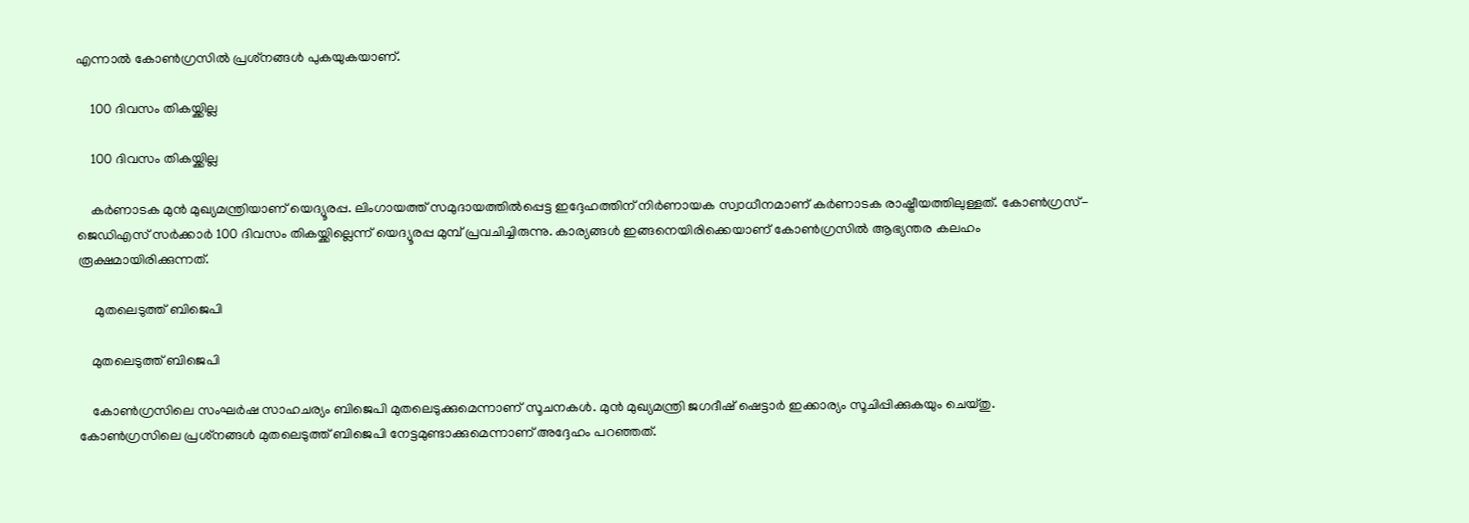എന്നാല്‍ കോണ്‍ഗ്രസില്‍ പ്രശ്‌നങ്ങള്‍ പുകയുകയാണ്.

    100 ദിവസം തികയ്ക്കില്ല

    100 ദിവസം തികയ്ക്കില്ല

    കര്‍ണാടക മുന്‍ മുഖ്യമന്ത്രിയാണ് യെദ്യൂരപ്പ. ലിംഗായത്ത് സമുദായത്തില്‍പ്പെട്ട ഇദ്ദേഹത്തിന് നിര്‍ണായക സ്വാധീനമാണ് കര്‍ണാടക രാഷ്ട്രീയത്തിലുള്ളത്. കോണ്‍ഗ്രസ്-ജെഡിഎസ് സര്‍ക്കാര്‍ 100 ദിവസം തികയ്ക്കില്ലെന്ന് യെദ്യൂരപ്പ മുമ്പ് പ്രവചിച്ചിരുന്നു. കാര്യങ്ങള്‍ ഇങ്ങനെയിരിക്കെയാണ് കോണ്‍ഗ്രസില്‍ ആഭ്യന്തര കലഹം രൂക്ഷമായിരിക്കുന്നത്.

     മുതലെടുത്ത് ബിജെപി

    മുതലെടുത്ത് ബിജെപി

    കോണ്‍ഗ്രസിലെ സംഘര്‍ഷ സാഹചര്യം ബിജെപി മുതലെടുക്കുമെന്നാണ് സൂചനകള്‍. മുന്‍ മുഖ്യമന്ത്രി ജഗദീഷ് ഷെട്ടാര്‍ ഇക്കാര്യം സൂചിപ്പിക്കുകയും ചെയ്തു. കോണ്‍ഗ്രസിലെ പ്രശ്‌നങ്ങള്‍ മുതലെടുത്ത് ബിജെപി നേട്ടമുണ്ടാക്കുമെന്നാണ് അദ്ദേഹം പറഞ്ഞത്.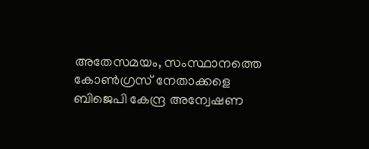അതേസമയം, സംസ്ഥാനത്തെ കോണ്‍ഗ്രസ് നേതാക്കളെ ബിജെപി കേന്ദ്ര അന്വേഷണ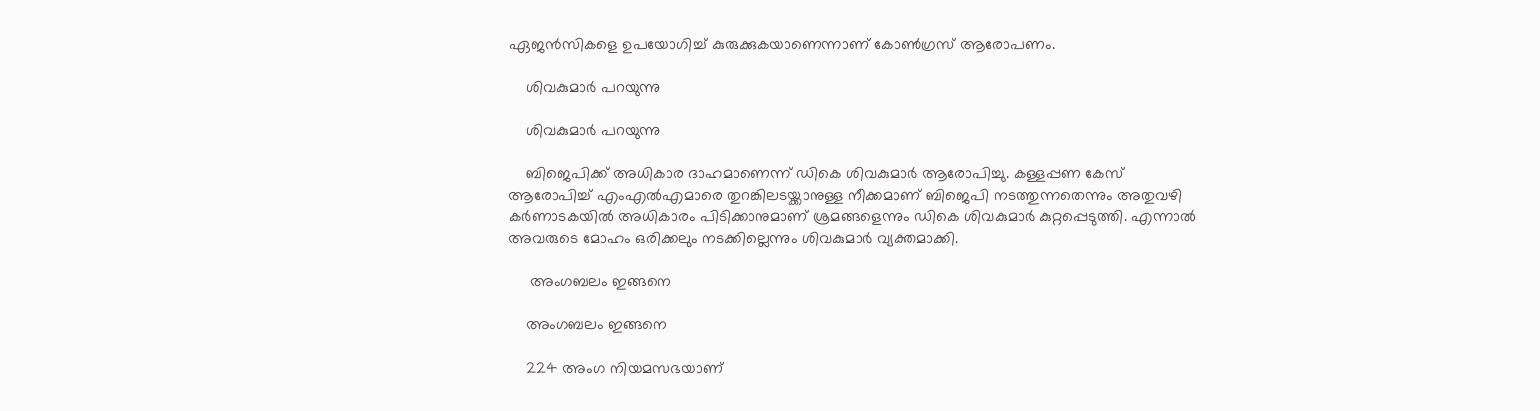ഏജന്‍സികളെ ഉപയോഗിച്ച് കുരുക്കുകയാണെന്നാണ് കോണ്‍ഗ്രസ് ആരോപണം.

    ശിവകുമാര്‍ പറയുന്നു

    ശിവകുമാര്‍ പറയുന്നു

    ബിജെപിക്ക് അധികാര ദാഹമാണെന്ന് ഡികെ ശിവകുമാര്‍ ആരോപിച്ചു. കള്ളപ്പണ കേസ് ആരോപിച്ച് എംഎല്‍എമാരെ തുറങ്കിലടയ്ക്കാനുള്ള നീക്കമാണ് ബിജെപി നടത്തുന്നതെന്നും അതുവഴി കര്‍ണാടകയില്‍ അധികാരം പിടിക്കാനുമാണ് ശ്രമങ്ങളെന്നും ഡികെ ശിവകുമാര്‍ കുറ്റപ്പെടുത്തി. എന്നാല്‍ അവരുടെ മോഹം ഒരിക്കലും നടക്കില്ലെന്നും ശിവകുമാര്‍ വ്യക്തമാക്കി.

     അംഗബലം ഇങ്ങനെ

    അംഗബലം ഇങ്ങനെ

    224 അംഗ നിയമസഭയാണ്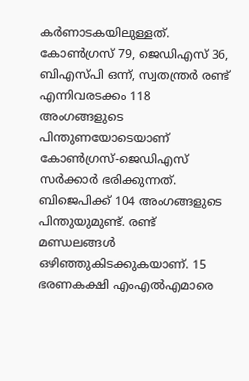കര്‍ണാടകയിലുള്ളത്. കോണ്‍ഗ്രസ് 79, ജെഡിഎസ് 36, ബിഎസ്പി ഒന്ന്, സ്വതന്ത്രര്‍ രണ്ട് എന്നിവരടക്കം 118 അംഗങ്ങളുടെ പിന്തുണയോടെയാണ് കോണ്‍ഗ്രസ്-ജെഡിഎസ് സര്‍ക്കാര്‍ ഭരിക്കുന്നത്. ബിജെപിക്ക് 104 അംഗങ്ങളുടെ പിന്തുയുമുണ്ട്. രണ്ട് മണ്ഡലങ്ങള്‍ ഒഴിഞ്ഞുകിടക്കുകയാണ്. 15 ഭരണകക്ഷി എംഎല്‍എമാരെ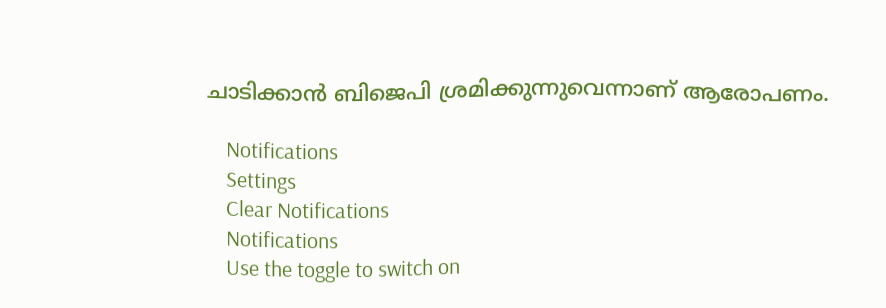ചാടിക്കാന്‍ ബിജെപി ശ്രമിക്കുന്നുവെന്നാണ് ആരോപണം.

    Notifications
    Settings
    Clear Notifications
    Notifications
    Use the toggle to switch on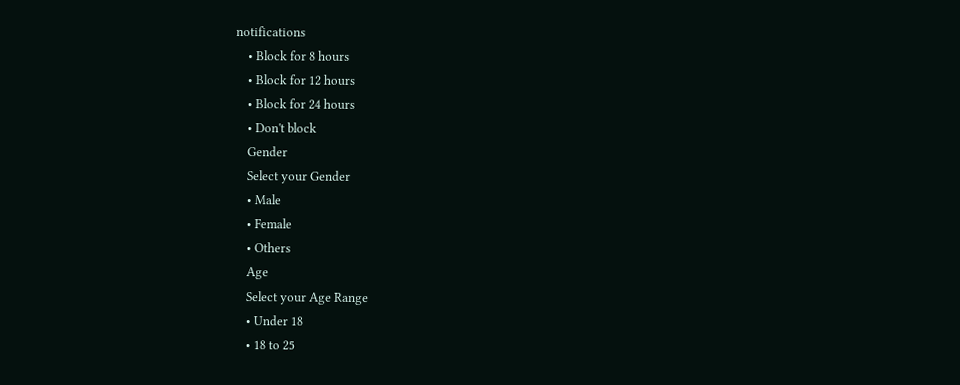notifications
    • Block for 8 hours
    • Block for 12 hours
    • Block for 24 hours
    • Don't block
    Gender
    Select your Gender
    • Male
    • Female
    • Others
    Age
    Select your Age Range
    • Under 18
    • 18 to 25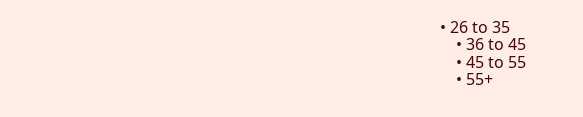• 26 to 35
    • 36 to 45
    • 45 to 55
    • 55+